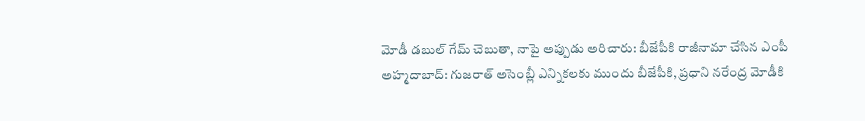మోడీ డబుల్ గేమ్ చెబుతా, నాపై అప్పుడు అరిచారు: బీజేపీకి రాజీనామా చేసిన ఎంపీ
అహ్మదాబాద్: గుజరాత్ అసెంబ్లీ ఎన్నికలకు ముందు బీజేపీకి, ప్రధాని నరేంద్ర మోడీకి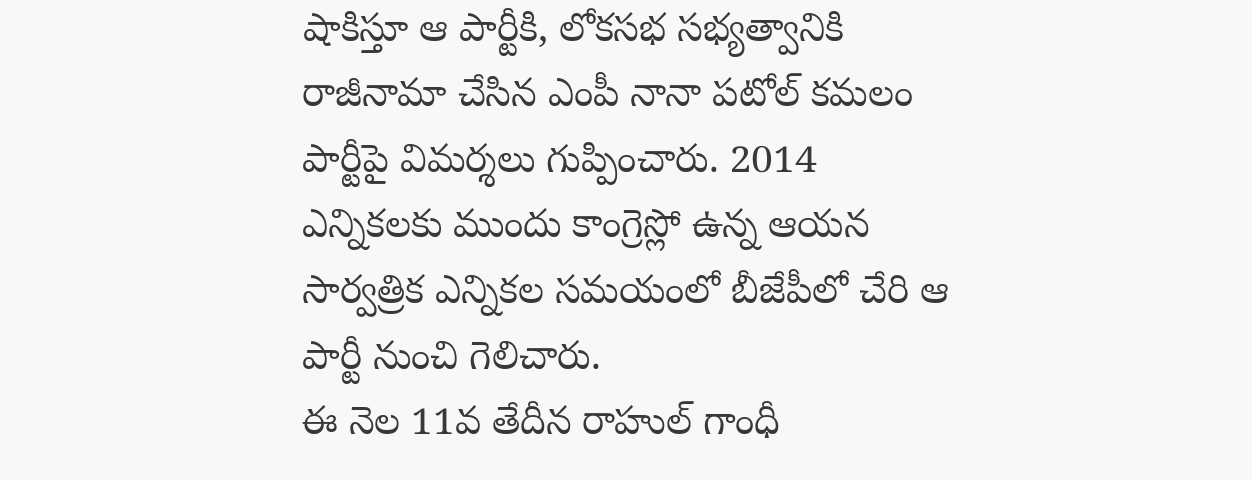షాకిస్తూ ఆ పార్టీకి, లోకసభ సభ్యత్వానికి రాజీనామా చేసిన ఎంపీ నానా పటోల్ కమలం పార్టీపై విమర్శలు గుప్పించారు. 2014 ఎన్నికలకు ముందు కాంగ్రెస్లో ఉన్న ఆయన సార్వత్రిక ఎన్నికల సమయంలో బీజేపీలో చేరి ఆ పార్టీ నుంచి గెలిచారు.
ఈ నెల 11వ తేదీన రాహుల్ గాంధీ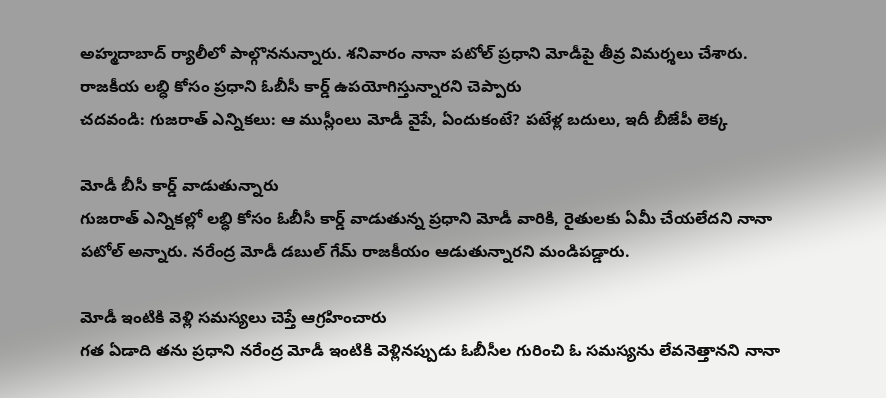అహ్మదాబాద్ ర్యాలీలో పాల్గొననున్నారు. శనివారం నానా పటోల్ ప్రధాని మోడీపై తీవ్ర విమర్శలు చేశారు. రాజకీయ లబ్ధి కోసం ప్రధాని ఓబీసీ కార్డ్ ఉపయోగిస్తున్నారని చెప్పారు
చదవండి: గుజరాత్ ఎన్నికలు: ఆ ముస్లీంలు మోడీ వైపే, ఏందుకంటే? పటేళ్ల బదులు, ఇదీ బీజేపీ లెక్క

మోడీ బీసీ కార్డ్ వాడుతున్నారు
గుజరాత్ ఎన్నికల్లో లబ్ధి కోసం ఓబీసీ కార్డ్ వాడుతున్న ప్రధాని మోడీ వారికి, రైతులకు ఏమీ చేయలేదని నానా పటోల్ అన్నారు. నరేంద్ర మోడీ డబుల్ గేమ్ రాజకీయం ఆడుతున్నారని మండిపడ్డారు.

మోడీ ఇంటికి వెళ్లి సమస్యలు చెప్తే ఆగ్రహించారు
గత ఏడాది తను ప్రధాని నరేంద్ర మోడీ ఇంటికి వెళ్లినప్పుడు ఓబీసీల గురించి ఓ సమస్యను లేవనెత్తానని నానా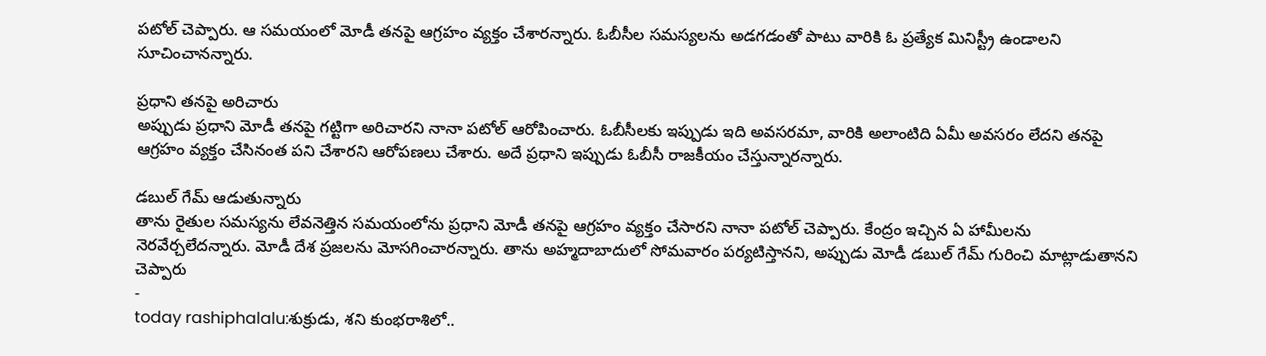పటోల్ చెప్పారు. ఆ సమయంలో మోడీ తనపై ఆగ్రహం వ్యక్తం చేశారన్నారు. ఓబీసీల సమస్యలను అడగడంతో పాటు వారికి ఓ ప్రత్యేక మినిస్ట్రీ ఉండాలని సూచించానన్నారు.

ప్రధాని తనపై అరిచారు
అప్పుడు ప్రధాని మోడీ తనపై గట్టిగా అరిచారని నానా పటోల్ ఆరోపించారు. ఓబీసీలకు ఇప్పుడు ఇది అవసరమా, వారికి అలాంటిది ఏమీ అవసరం లేదని తనపై ఆగ్రహం వ్యక్తం చేసినంత పని చేశారని ఆరోపణలు చేశారు. అదే ప్రధాని ఇప్పుడు ఓబీసీ రాజకీయం చేస్తున్నారన్నారు.

డబుల్ గేమ్ ఆడుతున్నారు
తాను రైతుల సమస్యను లేవనెత్తిన సమయంలోను ప్రధాని మోడీ తనపై ఆగ్రహం వ్యక్తం చేసారని నానా పటోల్ చెప్పారు. కేంద్రం ఇచ్చిన ఏ హామీలను నెరవేర్చలేదన్నారు. మోడీ దేశ ప్రజలను మోసగించారన్నారు. తాను అహ్మదాబాదులో సోమవారం పర్యటిస్తానని, అప్పుడు మోడీ డబుల్ గేమ్ గురించి మాట్లాడుతానని చెప్పారు
-
today rashiphalalu:శుక్రుడు, శని కుంభరాశిలో..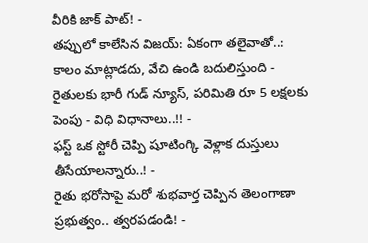వీరికి జాక్ పాట్! -
తప్పులో కాలేసిన విజయ్: ఏకంగా తలైవాతో..: కాలం మాట్లాడదు, వేచి ఉండి బదులిస్తుంది -
రైతులకు భారీ గుడ్ న్యూస్, పరిమితి రూ 5 లక్షలకు పెంపు - విధి విధానాలు..!! -
ఫస్ట్ ఒక స్టోరీ చెప్పి షూటింగ్కి వెళ్లాక దుస్తులు తీసేయాలన్నారు..! -
రైతు భరోసాపై మరో శుభవార్త చెప్పిన తెలంగాణా ప్రభుత్వం.. త్వరపడండి! -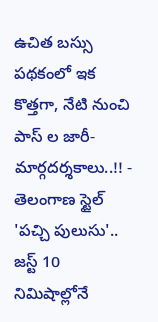ఉచిత బస్సు పథకంలో ఇక కొత్తగా, నేటి నుంచి పాస్ ల జారీ- మార్గదర్శకాలు..!! -
తెలంగాణ స్టైల్ 'పచ్చి పులుసు'.. జస్ట్ 10 నిమిషాల్లోనే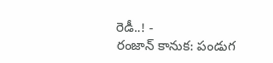రెడీ..! -
రంజాన్ కానుక: పండుగ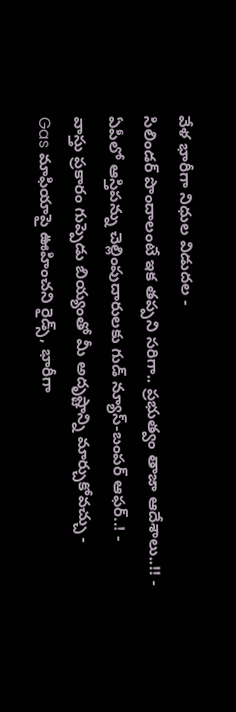వేళ భారీగా నిధుల విడుదల -
సిలిండర్ పొందాలంటే ఇక తప్పని సరిగా.. ప్రభుత్వం తాజా ఆదేశాలు..!! -
ఏపీలో ఆస్తిపన్ను చెల్లింపుదారులకు గుడ్ న్యూస్-బంపర్ ఆఫర్..! -
వాస్తు ప్రకారం గుప్పెడు బియ్యంతో మీ అదృష్టాన్ని మార్చుకోవచ్చు -
Gas మాఫియాపై ఊహించని రైడ్స్, భారీగా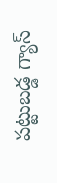పట్టుబడ్డ గ్యాస్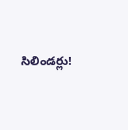సిలిండర్లు!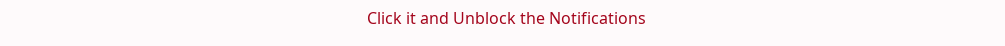Click it and Unblock the Notifications